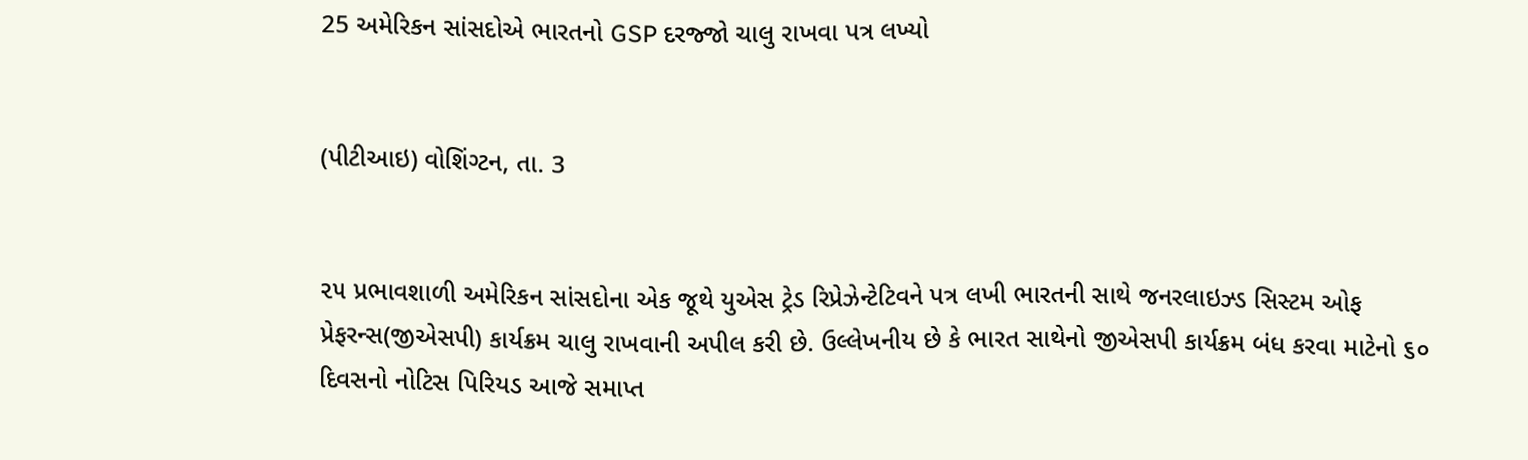25 અમેરિકન સાંસદોએ ભારતનો GSP દરજ્જો ચાલુ રાખવા પત્ર લખ્યો


(પીટીઆઇ) વોશિંગ્ટન, તા. 3


૨૫ પ્રભાવશાળી અમેરિકન સાંસદોના એક જૂથે યુએસ ટ્રેડ રિપ્રેઝેન્ટેટિવને પત્ર લખી ભારતની સાથે જનરલાઇઝ્ડ સિસ્ટમ ઓફ પ્રેફરન્સ(જીએસપી) કાર્યક્રમ ચાલુ રાખવાની અપીલ કરી છે. ઉલ્લેખનીય છે કે ભારત સાથેનો જીએસપી કાર્યક્રમ બંધ કરવા માટેનો ૬૦ દિવસનો નોટિસ પિરિયડ આજે સમાપ્ત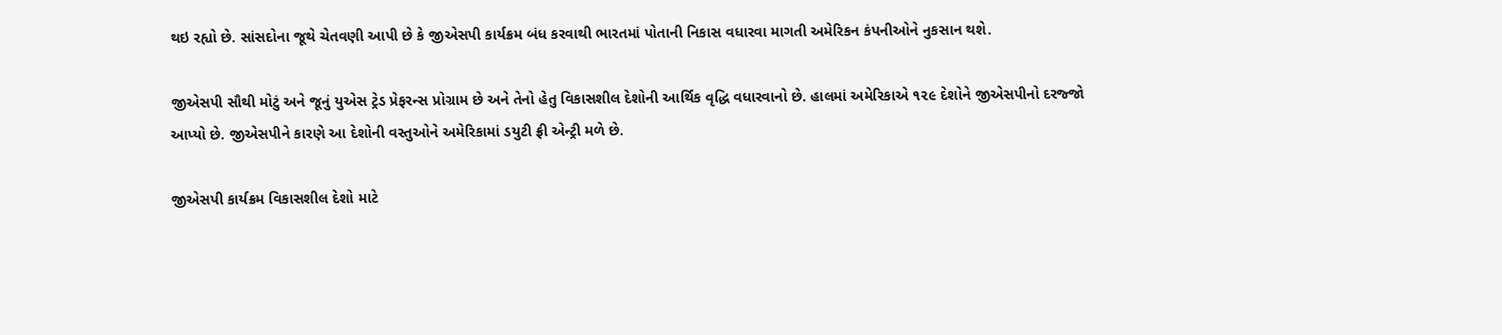થઇ રહ્યો છે. સાંસદોના જૂથે ચેતવણી આપી છે કે જીએસપી કાર્યક્રમ બંધ કરવાથી ભારતમાં પોતાની નિકાસ વધારવા માગતી અમેરિકન કંપનીઓને નુકસાન થશે.

જીએસપી સૌથી મોટું અને જૂનું યુએસ ટ્રેડ પ્રેફરન્સ પ્રોગ્રામ છે અને તેનો હેતુ વિકાસશીલ દેશોની આર્થિક વૃદ્ધિ વધારવાનો છે. હાલમાં અમેરિકાએ ૧૨૯ દેશોને જીએસપીનો દરજ્જો આપ્યો છે. જીએસપીને કારણે આ દેશોની વસ્તુઓને અમેરિકામાં ડયુટી ફ્રી એન્ટ્રી મળે છે.

જીએસપી કાર્યક્રમ વિકાસશીલ દેશો માટે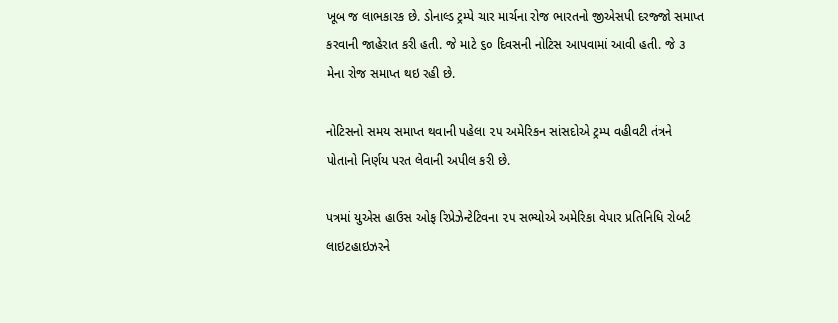ખૂબ જ લાભકારક છે. ડોનાલ્ડ ટ્રમ્પે ચાર માર્ચના રોજ ભારતનો જીએસપી દરજ્જો સમાપ્ત કરવાની જાહેરાત કરી હતી. જે માટે ૬૦ દિવસની નોટિસ આપવામાં આવી હતી. જે ૩ મેના રોજ સમાપ્ત થઇ રહી છે.

નોટિસનો સમય સમાપ્ત થવાની પહેલા ૨૫ અમેરિકન સાંસદોએ ટ્રમ્પ વહીવટી તંત્રને પોતાનો નિર્ણય પરત લેવાની અપીલ કરી છે.

પત્રમાં યુએસ હાઉસ ઓફ રિપ્રેઝેન્ટેટિવના ૨૫ સભ્યોએ અમેરિકા વેપાર પ્રતિનિધિ રોબર્ટ લાઇટહાઇઝરને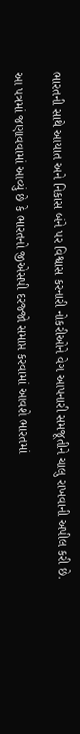ભારતની સાથે આયાત અને નિકાસ બંને પર વિશ્વાસ કરનારી નોકરીઓને વેગ આપનારી સમજૂતીને ચાલુ રાખવાની અપીલ કરી છે.

આ પત્રમાં જણાવવામાં આવ્યું છે કે ભારતનો જીએસપી દરજ્જો સમાપ્ત કરવામાં આવશે ભારતમાં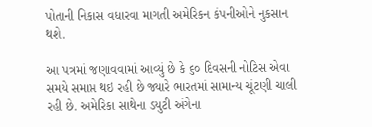પોતાની નિકાસ વધારવા માગતી અમેરિકન કંપનીઓને નુકસાન થશે.

આ પત્રમાં જણાવવામાં આવ્યું છે કે ૬૦ દિવસની નોટિસ એવા સમયે સમાપ્ત થઇ રહી છે જ્યારે ભારતમાં સામાન્ય ચૂંટણી ચાલી રહી છે. અમેરિકા સાથેના ડયુટી અંગેના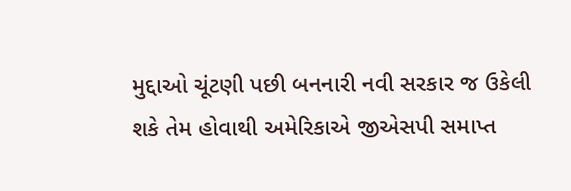મુદ્દાઓ ચૂંટણી પછી બનનારી નવી સરકાર જ ઉકેલી શકે તેમ હોવાથી અમેરિકાએ જીએસપી સમાપ્ત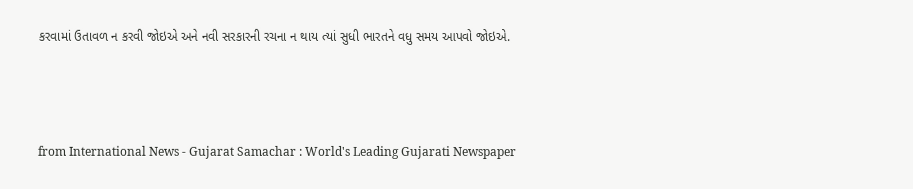કરવામાં ઉતાવળ ન કરવી જોઇએ અને નવી સરકારની રચના ન થાય ત્યાં સુધી ભારતને વધુ સમય આપવો જોઇએ.



from International News - Gujarat Samachar : World's Leading Gujarati Newspaper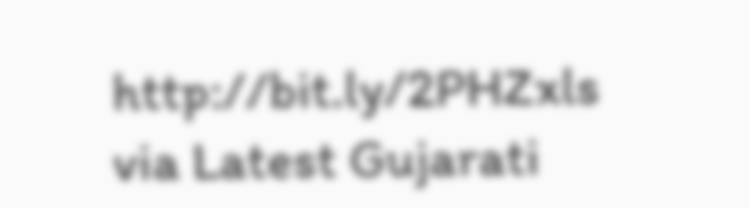http://bit.ly/2PHZxls
via Latest Gujarati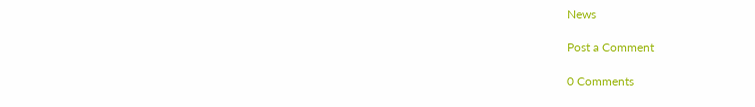News

Post a Comment

0 Comments